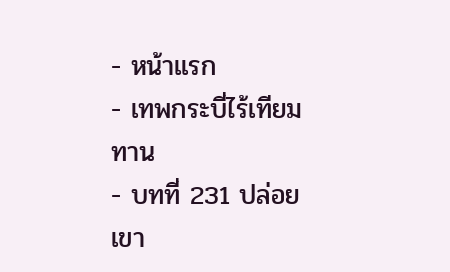- หน้าแรก
- เทพกระบี่ไร้เทียมทาน
- บทที่ 231 ปล่อยเขา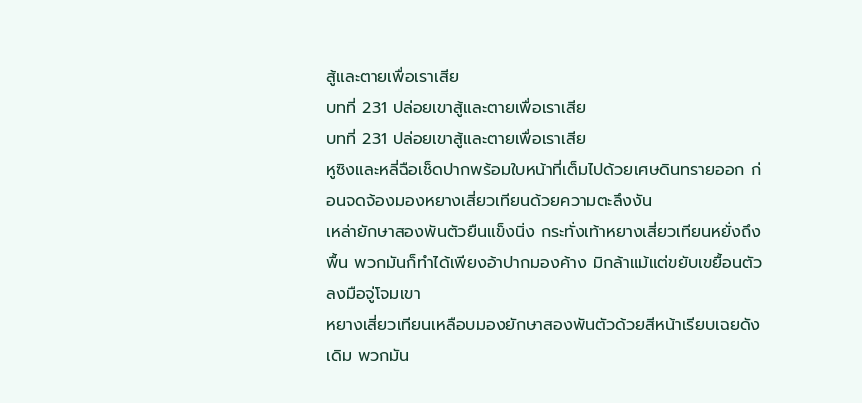สู้และตายเพื่อเราเสีย
บทที่ 231 ปล่อยเขาสู้และตายเพื่อเราเสีย
บทที่ 231 ปล่อยเขาสู้และตายเพื่อเราเสีย
หูซิงและหลี่ฉือเช็ดปากพร้อมใบหน้าที่เต็มไปด้วยเศษดินทรายออก ก่อนจดจ้องมองหยางเสี่ยวเทียนด้วยความตะลึงงัน
เหล่ายักษาสองพันตัวยืนแข็งนิ่ง กระทั่งเท้าหยางเสี่ยวเทียนหยั่งถึงพื้น พวกมันก็ทำได้เพียงอ้าปากมองค้าง มิกล้าแม้แต่ขยับเขยื้อนตัวลงมือจู่โจมเขา
หยางเสี่ยวเทียนเหลือบมองยักษาสองพันตัวด้วยสีหน้าเรียบเฉยดังเดิม พวกมัน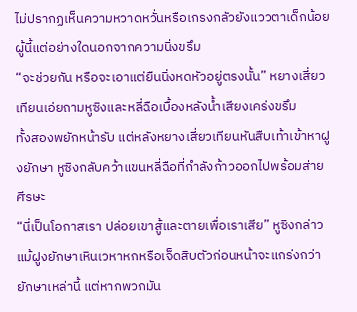ไม่ปรากฏเห็นความหวาดหวั่นหรือเกรงกลัวยังแววตาเด็กน้อยผู้นี้แต่อย่างใดนอกจากความนิ่งขรึม
“จะช่วยกัน หรือจะเอาแต่ยืนนิ่งหดหัวอยู่ตรงนั้น” หยางเสี่ยวเทียนเอ่ยถามหูซิงและหลี่ฉือเบื้องหลังน้ำเสียงเคร่งขรึม
ทั้งสองพยักหน้ารับ แต่หลังหยางเสี่ยวเทียนหันสืบเท้าเข้าหาฝูงยักษา หูซิงกลับคว้าแขนหลี่ฉือที่กำลังก้าวออกไปพร้อมส่ายศีรษะ
“นี่เป็นโอกาสเรา ปล่อยเขาสู้และตายเพื่อเราเสีย” หูซิงกล่าว
แม้ฝูงยักษาเหินเวหาหกหรือเจ็ดสิบตัวก่อนหน้าจะแกร่งกว่ายักษาเหล่านี้ แต่หากพวกมัน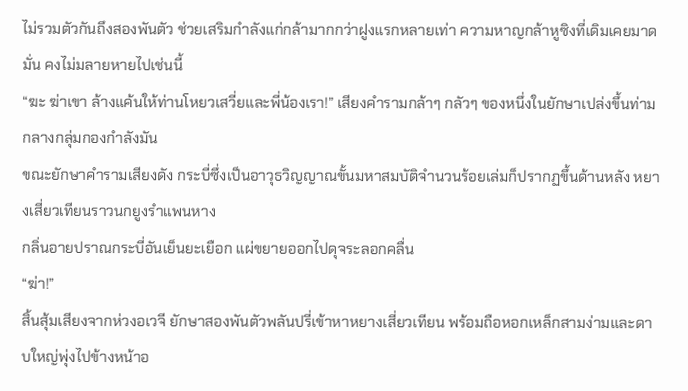ไม่รวมตัวกันถึงสองพันตัว ช่วยเสริมกำลังแก่กล้ามากกว่าฝูงแรกหลายเท่า ความหาญกล้าหูซิงที่เดิมเคยมาดมั่น คงไม่มลายหายไปเช่นนี้
“ฆะ ฆ่าเขา ล้างแค้นให้ท่านโหยวเสวี่ยและพี่น้องเรา!” เสียงคำรามกล้าๆ กลัวๆ ของหนึ่งในยักษาเปล่งขึ้นท่ามกลางกลุ่มกองกำลังมัน
ขณะยักษาคำรามเสียงดัง กระบี่ซึ่งเป็นอาวุธวิญญาณขั้นมหาสมบัติจำนวนร้อยเล่มก็ปรากฏขึ้นด้านหลัง หยางเสี่ยวเทียนราวนกยูงรำแพนหาง
กลิ่นอายปราณกระบี่อันเย็นยะเยือก แผ่ขยายออกไปดุจระลอกคลื่น
“ฆ่า!”
สิ้นสุ้มเสียงจากห่วงอเวจี ยักษาสองพันตัวพลันปรี่เข้าหาหยางเสี่ยวเทียน พร้อมถือหอกเหล็กสามง่ามและดาบใหญ่พุ่งไปข้างหน้าอ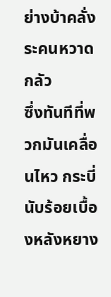ย่างบ้าคลั่งระคนหวาดกลัว
ซึ่งทันทีที่พวกมันเคลื่อนไหว กระบี่นับร้อยเบื้องหลังหยาง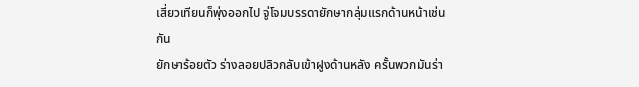เสี่ยวเทียนก็พุ่งออกไป จู่โจมบรรดายักษากลุ่มแรกด้านหน้าเช่นกัน
ยักษาร้อยตัว ร่างลอยปลิวกลับเข้าฝูงด้านหลัง ครั้นพวกมันร่า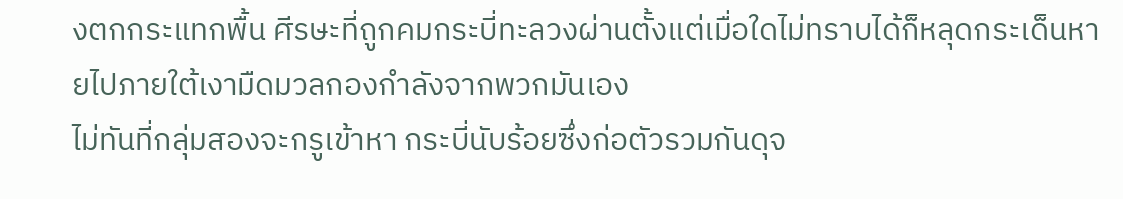งตกกระแทกพื้น ศีรษะที่ถูกคมกระบี่ทะลวงผ่านตั้งแต่เมื่อใดไม่ทราบได้ก็หลุดกระเด็นหายไปภายใต้เงามืดมวลกองกำลังจากพวกมันเอง
ไม่ทันที่กลุ่มสองจะกรูเข้าหา กระบี่นับร้อยซึ่งก่อตัวรวมกันดุจ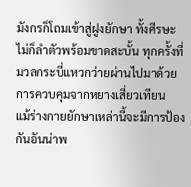มังกรก็โถมเข้าสู่ฝูงยักษา ทั้งศีรษะไม่ก็ลำตัวพร้อมขาดสะบั้น ทุกครั้งที่มวลกระบี่แหวกว่ายผ่านไปมาด้วยการควบคุมจากหยางเสี่ยวเทียน
แม้ร่างกายยักษาเหล่านี้จะมีการป้องกันอันน่าพ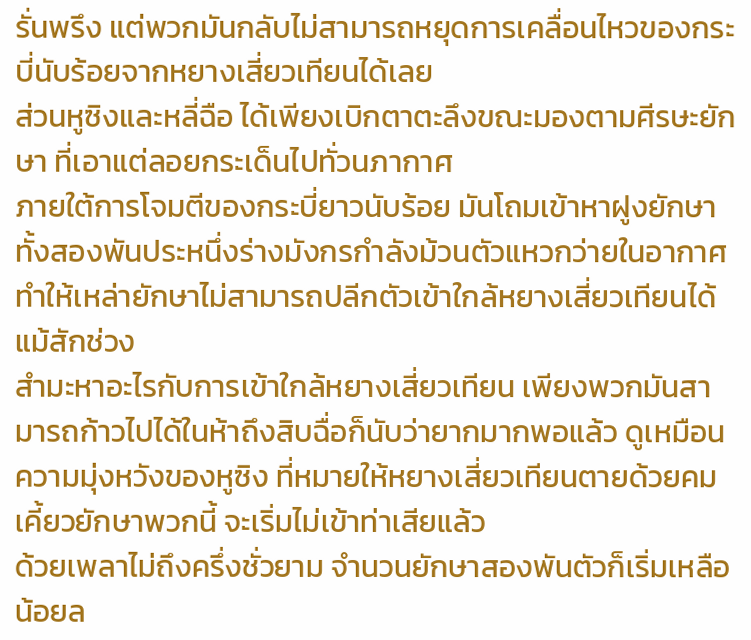รั่นพรึง แต่พวกมันกลับไม่สามารถหยุดการเคลื่อนไหวของกระบี่นับร้อยจากหยางเสี่ยวเทียนได้เลย
ส่วนหูซิงและหลี่ฉือ ได้เพียงเบิกตาตะลึงขณะมองตามศีรษะยักษา ที่เอาแต่ลอยกระเด็นไปทั่วนภากาศ
ภายใต้การโจมตีของกระบี่ยาวนับร้อย มันโถมเข้าหาฝูงยักษาทั้งสองพันประหนึ่งร่างมังกรกำลังม้วนตัวแหวกว่ายในอากาศ ทำให้เหล่ายักษาไม่สามารถปลีกตัวเข้าใกล้หยางเสี่ยวเทียนได้แม้สักช่วง
สำมะหาอะไรกับการเข้าใกล้หยางเสี่ยวเทียน เพียงพวกมันสามารถก้าวไปได้ในห้าถึงสิบฉื่อก็นับว่ายากมากพอแล้ว ดูเหมือนความมุ่งหวังของหูซิง ที่หมายให้หยางเสี่ยวเทียนตายด้วยคมเคี้ยวยักษาพวกนี้ จะเริ่มไม่เข้าท่าเสียแล้ว
ด้วยเพลาไม่ถึงครึ่งชั่วยาม จำนวนยักษาสองพันตัวก็เริ่มเหลือน้อยล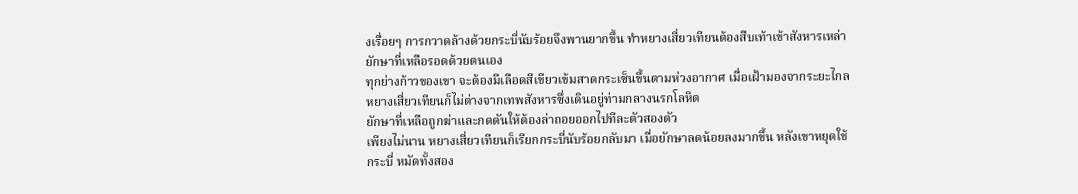งเรื่อยๆ การกวาดล้างด้วยกระบี่นับร้อยจึงพานยากขึ้น ทำหยางเสี่ยวเทียนต้องสืบเท้าเข้าสังหารเหล่ายักษาที่เหลือรอดด้วยตนเอง
ทุกย่างก้าวของเขา จะต้องมีเลือดสีเขียวเข้มสาดกระเซ็นขึ้นตามห่วงอากาศ เมื่อเฝ้ามองจากระยะไกล หยางเสี่ยวเทียนก็ไม่ต่างจากเทพสังหารซึ่งเดินอยู่ท่ามกลางนรกโลหิต
ยักษาที่เหลือถูกฆ่าและกดดันให้ต้องล่าถอยออกไปทีละตัวสองตัว
เพียงไม่นาน หยางเสี่ยวเทียนก็เรียกกระบี่นับร้อยกลับมา เมื่อยักษาลดน้อยลงมากขึ้น หลังเขาหยุดใช้กระบี่ หมัดทั้งสอง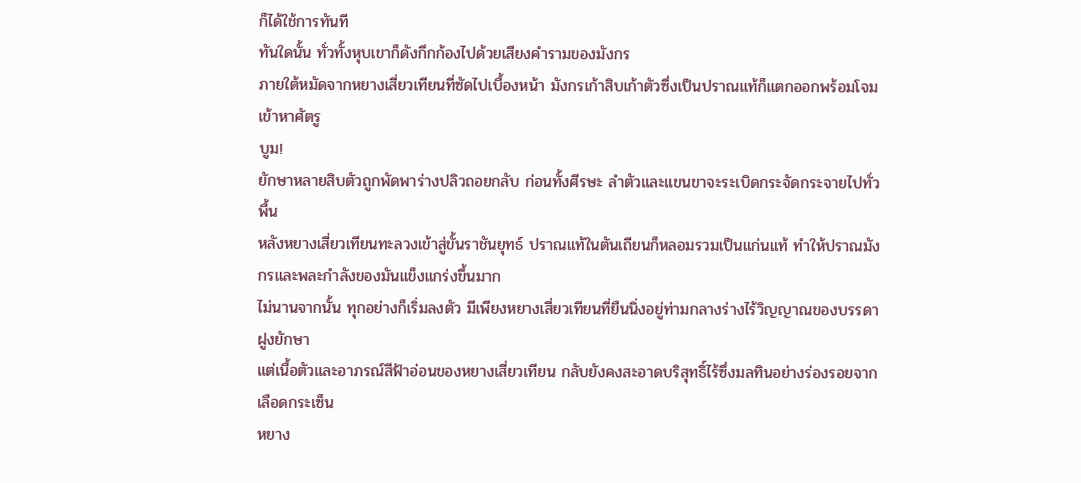ก็ได้ใช้การทันที
ทันใดนั้น ทั่วทั้งหุบเขาก็ดังกึกก้องไปด้วยเสียงคำรามของมังกร
ภายใต้หมัดจากหยางเสี่ยวเทียนที่ซัดไปเบื้องหน้า มังกรเก้าสิบเก้าตัวซึ่งเป็นปราณแท้ก็แตกออกพร้อมโจมเข้าหาศัตรู
บูม!
ยักษาหลายสิบตัวถูกพัดพาร่างปลิวถอยกลับ ก่อนทั้งศีรษะ ลำตัวและแขนขาจะระเบิดกระจัดกระจายไปทั่วพื้น
หลังหยางเสี่ยวเทียนทะลวงเข้าสู่ขั้นราชันยุทธ์ ปราณแท้ในตันเถียนก็หลอมรวมเป็นแก่นแท้ ทำให้ปราณมังกรและพละกำลังของมันแข็งแกร่งขึ้นมาก
ไม่นานจากนั้น ทุกอย่างก็เริ่มลงตัว มีเพียงหยางเสี่ยวเทียนที่ยืนนิ่งอยู่ท่ามกลางร่างไร้วิญญาณของบรรดาฝูงยักษา
แต่เนื้อตัวและอาภรณ์สีฟ้าอ่อนของหยางเสี่ยวเทียน กลับยังคงสะอาดบริสุทธิ์ไร้ซึ่งมลทินอย่างร่องรอยจากเลือดกระเซ็น
หยาง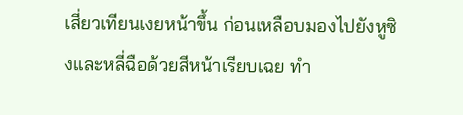เสี่ยวเทียนเงยหน้าขึ้น ก่อนเหลือบมองไปยังหูซิงและหลี่ฉือด้วยสีหน้าเรียบเฉย ทำ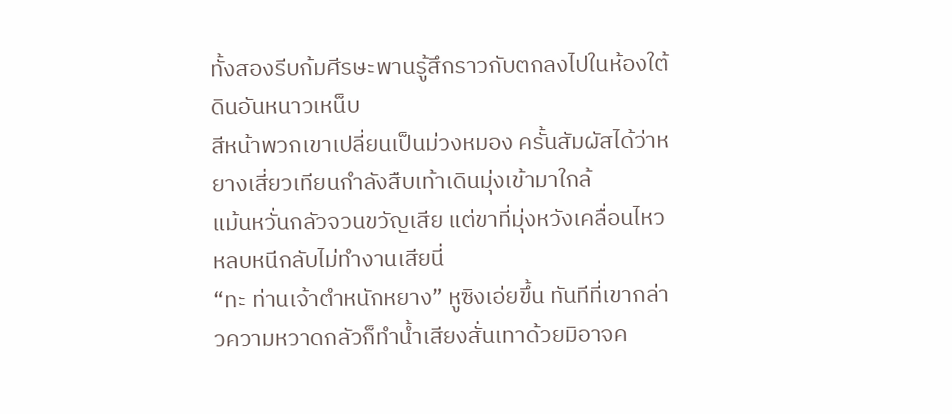ทั้งสองรีบก้มศีรษะพานรู้สึกราวกับตกลงไปในห้องใต้ดินอันหนาวเหน็บ
สีหน้าพวกเขาเปลี่ยนเป็นม่วงหมอง ครั้นสัมผัสได้ว่าหยางเสี่ยวเทียนกำลังสืบเท้าเดินมุ่งเข้ามาใกล้
แม้นหวั่นกลัวจวนขวัญเสีย แต่ขาที่มุ่งหวังเคลื่อนไหวหลบหนีกลับไม่ทำงานเสียนี่
“ทะ ท่านเจ้าตำหนักหยาง” หูซิงเอ่ยขึ้น ทันทีที่เขากล่าวความหวาดกลัวก็ทำน้ำเสียงสั่นเทาด้วยมิอาจค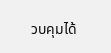วบคุมได้